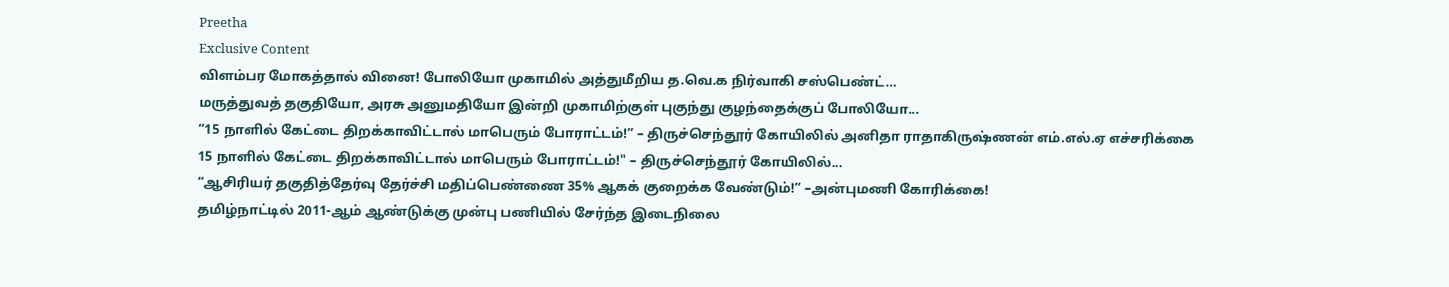Preetha
Exclusive Content
விளம்பர மோகத்தால் வினை! போலியோ முகாமில் அத்துமீறிய த.வெ.க நிர்வாகி சஸ்பெண்ட்…
மருத்துவத் தகுதியோ, அரசு அனுமதியோ இன்றி முகாமிற்குள் புகுந்து குழந்தைக்குப் போலியோ...
“15 நாளில் கேட்டை திறக்காவிட்டால் மாபெரும் போராட்டம்!” – திருச்செந்தூர் கோயிலில் அனிதா ராதாகிருஷ்ணன் எம்.எல்.ஏ எச்சரிக்கை
15 நாளில் கேட்டை திறக்காவிட்டால் மாபெரும் போராட்டம்!" – திருச்செந்தூர் கோயிலில்...
“ஆசிரியர் தகுதித்தேர்வு தேர்ச்சி மதிப்பெண்ணை 35% ஆகக் குறைக்க வேண்டும்!” –அன்புமணி கோரிக்கை!
தமிழ்நாட்டில் 2011-ஆம் ஆண்டுக்கு முன்பு பணியில் சேர்ந்த இடைநிலை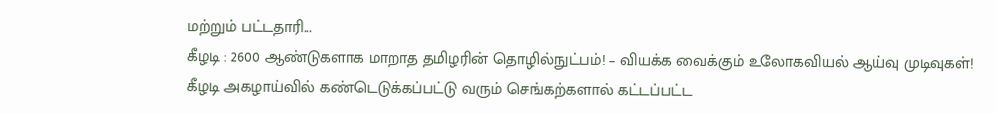மற்றும் பட்டதாரி...
கீழடி : 2600 ஆண்டுகளாக மாறாத தமிழரின் தொழில்நுட்பம்! – வியக்க வைக்கும் உலோகவியல் ஆய்வு முடிவுகள்!
கீழடி அகழாய்வில் கண்டெடுக்கப்பட்டு வரும் செங்கற்களால் கட்டப்பட்ட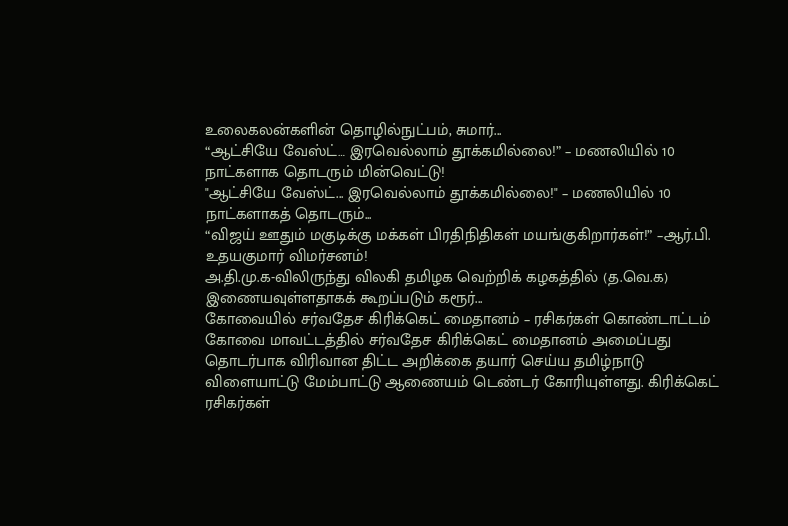உலைகலன்களின் தொழில்நுட்பம், சுமார்...
“ஆட்சியே வேஸ்ட்… இரவெல்லாம் தூக்கமில்லை!” – மணலியில் 10 நாட்களாக தொடரும் மின்வெட்டு!
"ஆட்சியே வேஸ்ட்... இரவெல்லாம் தூக்கமில்லை!" – மணலியில் 10 நாட்களாகத் தொடரும்...
“விஜய் ஊதும் மகுடிக்கு மக்கள் பிரதிநிதிகள் மயங்குகிறார்கள்!” –ஆர்.பி. உதயகுமார் விமர்சனம்!
அ.தி.மு.க-விலிருந்து விலகி தமிழக வெற்றிக் கழகத்தில் (த.வெ.க) இணையவுள்ளதாகக் கூறப்படும் கரூர்...
கோவையில் சர்வதேச கிரிக்கெட் மைதானம் – ரசிகர்கள் கொண்டாட்டம்
கோவை மாவட்டத்தில் சர்வதேச கிரிக்கெட் மைதானம் அமைப்பது தொடர்பாக விரிவான திட்ட அறிக்கை தயார் செய்ய தமிழ்நாடு விளையாட்டு மேம்பாட்டு ஆணையம் டெண்டர் கோரியுள்ளது. கிரிக்கெட் ரசிகர்கள்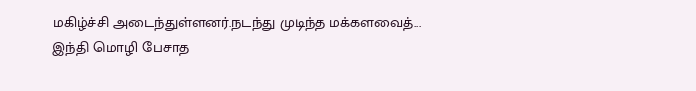மகிழ்ச்சி அடைந்துள்ளனர்.நடந்து முடிந்த மக்களவைத்...
இந்தி மொழி பேசாத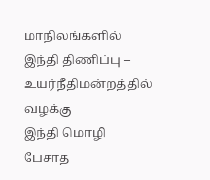மாநிலங்களில் இந்தி திணிப்பு – உயர்நீதிமன்றத்தில் வழக்கு
இந்தி மொழி பேசாத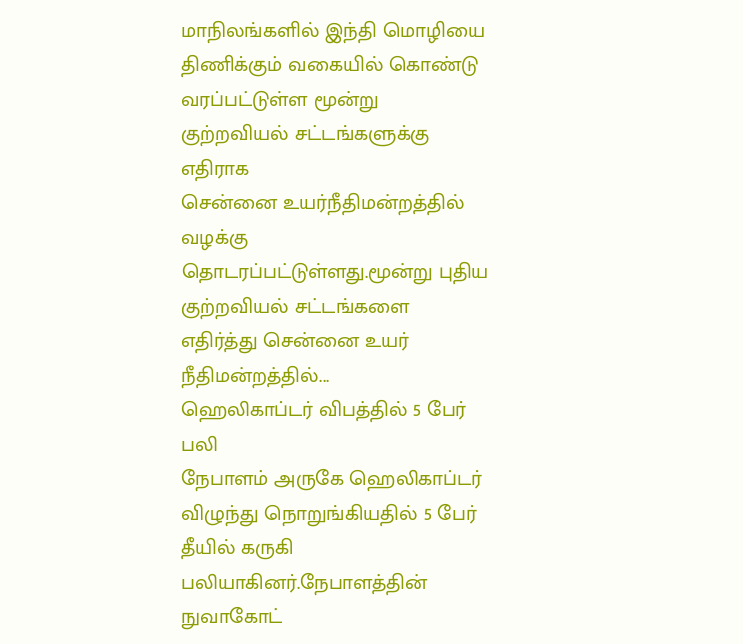மாநிலங்களில் இந்தி மொழியை திணிக்கும் வகையில் கொண்டு வரப்பட்டுள்ள மூன்று குற்றவியல் சட்டங்களுக்கு எதிராக
சென்னை உயர்நீதிமன்றத்தில் வழக்கு தொடரப்பட்டுள்ளது.மூன்று புதிய குற்றவியல் சட்டங்களை எதிர்த்து சென்னை உயர் நீதிமன்றத்தில்...
ஹெலிகாப்டர் விபத்தில் 5 பேர் பலி
நேபாளம் அருகே ஹெலிகாப்டர் விழுந்து நொறுங்கியதில் 5 பேர் தீயில் கருகி பலியாகினர்.நேபாளத்தின் நுவாகோட்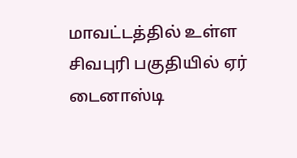மாவட்டத்தில் உள்ள சிவபுரி பகுதியில் ஏர் டைனாஸ்டி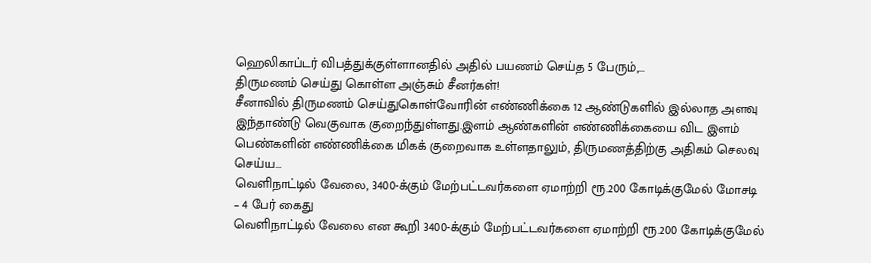ஹெலிகாப்டர் விபத்துக்குள்ளானதில் அதில் பயணம் செய்த 5 பேரும்,...
திருமணம் செய்து கொள்ள அஞ்சும் சீனர்கள்!
சீனாவில் திருமணம் செய்துகொள்வோரின் எண்ணிக்கை 12 ஆண்டுகளில் இல்லாத அளவு இந்தாண்டு வெகுவாக குறைந்துள்ளது.இளம் ஆண்களின் எண்ணிக்கையை விட இளம் பெண்களின் எண்ணிக்கை மிகக் குறைவாக உள்ளதாலும், திருமணத்திற்கு அதிகம் செலவு செய்ய...
வெளிநாட்டில் வேலை, 3400-க்கும் மேற்பட்டவர்களை ஏமாற்றி ரூ.200 கோடிக்குமேல் மோசடி – 4 பேர் கைது
வெளிநாட்டில் வேலை என கூறி 3400-க்கும் மேற்பட்டவர்களை ஏமாற்றி ரூ.200 கோடிக்குமேல்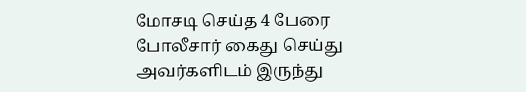மோசடி செய்த 4 பேரை போலீசார் கைது செய்து அவர்களிடம் இருந்து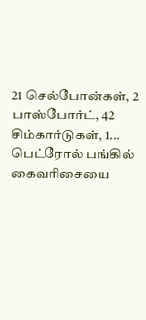21 செல்போன்கள், 2 பாஸ்போர்ட், 42 சிம்கார்டுகள், 1...
பெட்ரோல் பங்கில் கைவரிசையை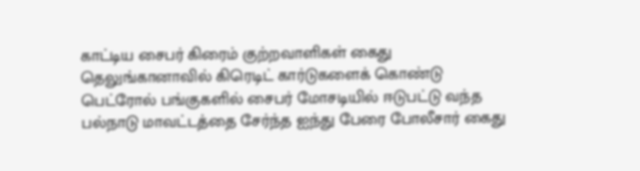காட்டிய சைபர் கிரைம் குற்றவாளிகள் கைது
தெலுங்கானாவில் கிரெடிட் கார்டுகளைக் கொண்டு பெட்ரோல் பங்குகளில் சைபர் மோசடியில் ஈடுபட்டு வந்த பல்நாடு மாவட்டத்தை சேர்ந்த ஐந்து பேரை போலீசார் கைது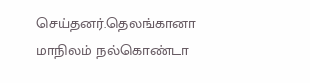செய்தனர்.தெலங்கானா மாநிலம் நல்கொண்டா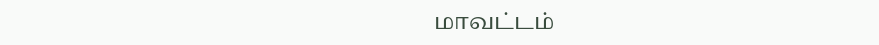மாவட்டம்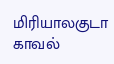மிரியாலகுடா காவல்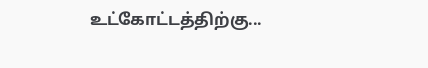உட்கோட்டத்திற்கு...